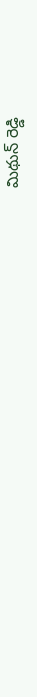మిథున్ రెడ్డి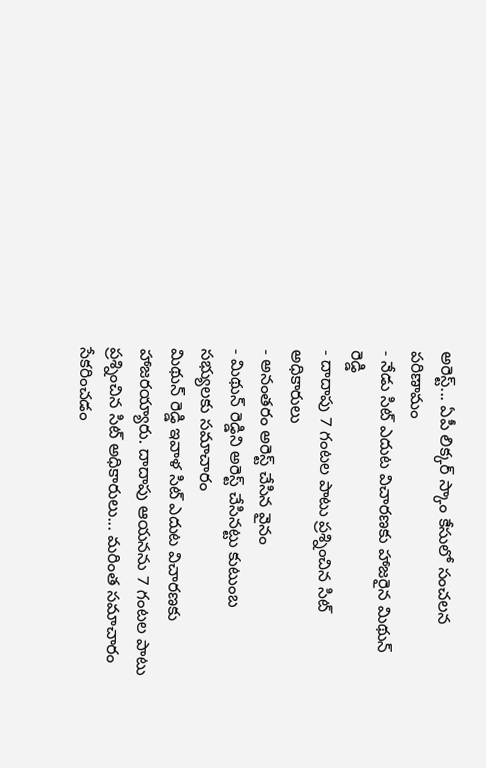అరెస్ట్... ఏపీ లిక్కర్ స్కాం కేసులో సంచలన పరిణామం
- నేడు సిట్ ఎదుట విచారణకు హాజరైన మిథున్ రెడ్డి
- దాదాపు 7 గంటల పాటు ప్రశ్నించిన సిట్ అధికారులు
- అనంతరం అరెస్ట్ చేసిన వైనం
- మిథున్ రెడ్డిని అరెస్ట్ చేసినట్టు కుటుంబ సభ్యులకు సమాచారం
మిథున్ రెడ్డి ఇవాళ సిట్ ఎదుట విచారణకు హాజరయ్యారు. దాదాపు ఆయనను 7 గంటల పాటు ప్రశ్నించిన సిట్ అధికారులు... మరింత సమాచారం సేకరించడం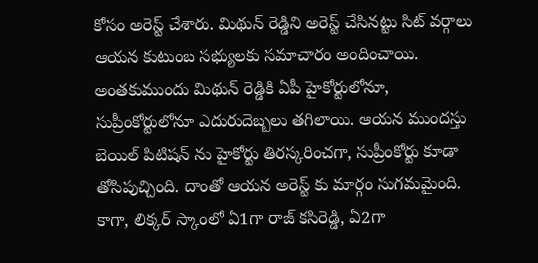కోసం అరెస్ట్ చేశారు. మిథున్ రెడ్డిని అరెస్ట్ చేసినట్టు సిట్ వర్గాలు ఆయన కుటుంబ సభ్యులకు సమాచారం అందించాయి.
అంతకుముందు మిథున్ రెడ్డికి ఏపీ హైకోర్టులోనూ, సుప్రీంకోర్టులోనూ ఎదురుదెబ్బలు తగిలాయి. ఆయన ముందస్తు బెయిల్ పిటిషన్ ను హైకోర్టు తిరస్కరించగా, సుప్రీంకోర్టు కూడా తోసిపుచ్చింది. దాంతో ఆయన అరెస్ట్ కు మార్గం సుగమమైంది.
కాగా, లిక్కర్ స్కాంలో ఏ1గా రాజ్ కసిరెడ్డి, ఏ2గా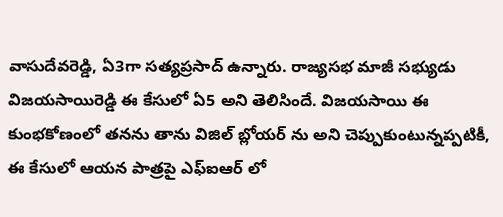వాసుదేవరెడ్డి, ఏ3గా సత్యప్రసాద్ ఉన్నారు. రాజ్యసభ మాజీ సభ్యుడు విజయసాయిరెడ్డి ఈ కేసులో ఏ5 అని తెలిసిందే. విజయసాయి ఈ కుంభకోణంలో తనను తాను విజిల్ బ్లోయర్ ను అని చెప్పుకుంటున్నప్పటికీ, ఈ కేసులో ఆయన పాత్రపై ఎఫ్ఐఆర్ లో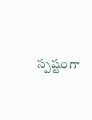స్పష్టంగా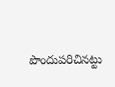పొందుపరిచినట్టు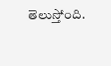తెలుస్తోంది.